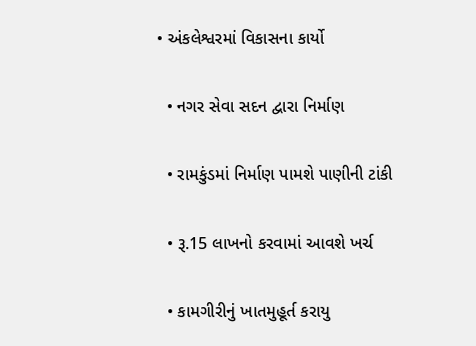• અંકલેશ્વરમાં વિકાસના કાર્યો

  • નગર સેવા સદન દ્વારા નિર્માણ

  • રામકુંડમાં નિર્માણ પામશે પાણીની ટાંકી

  • રૂ.15 લાખનો કરવામાં આવશે ખર્ચ

  • કામગીરીનું ખાતમુહૂર્ત કરાયુ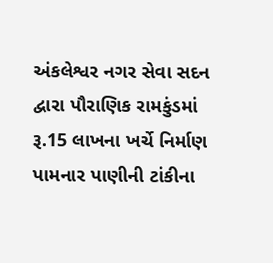અંકલેશ્વર નગર સેવા સદન દ્વારા પૌરાણિક રામકુંડમાં રૂ.15 લાખના ખર્ચે નિર્માણ પામનાર પાણીની ટાંકીના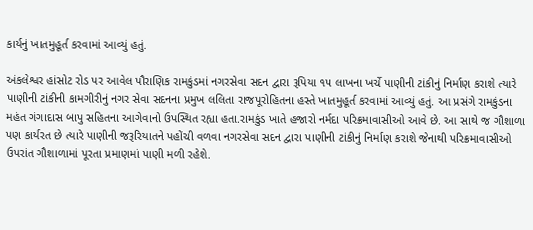કાર્યનું ખાતમુહૂર્ત કરવામાં આવ્યું હતું.

અંકલેશ્વર હાંસોટ રોડ પર આવેલ પૌરાણિક રામકુંડમાં નગરસેવા સદન દ્વારા રૂપિયા ૧૫ લાખના ખર્ચે પાણીની ટાંકીનું નિર્માણ કરાશે ત્યારે પાણીની ટાંકીની કામગીરીનું નગર સેવા સદનના પ્રમુખ લલિતા રાજપૂરોહિતના હસ્તે ખાતમુહૂર્ત કરવામાં આવ્યું હતું. આ પ્રસંગે રામકુંડના મહંત ગંગાદાસ બાપુ સહિતના આગેવાનો ઉપસ્થિત રહ્યા હતા.રામકુંડ ખાતે હજારો નર્મદા પરિક્રમાવાસીઓ આવે છે. આ સાથે જ ગૌશાળા પણ કાર્યરત છે ત્યારે પાણીની જરૂરિયાતને પહોંચી વળવા નગરસેવા સદન દ્વારા પાણીની ટાંકીનું નિર્માણ કરાશે જેનાથી પરિક્રમાવાસીઓ ઉપરાંત ગૌશાળામાં પૂરતા પ્રમાણમાં પાણી મળી રહેશે.